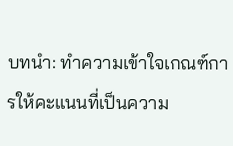บทนำ: ทำความเข้าใจเกณฑ์การให้คะแนนที่เป็นความ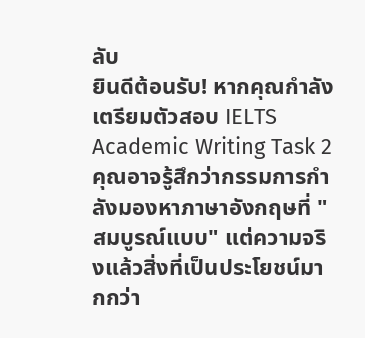ลับ
ยินดีต้อนรับ! หากคุณกำลังเตรียมตัวสอบ IELTS Academic Writing Task 2 คุณอาจรู้สึกว่ากรรมการกำลังมองหาภาษาอังกฤษที่ "สมบูรณ์แบบ" แต่ความจริงแล้วสิ่งที่เป็นประโยชน์มากกว่า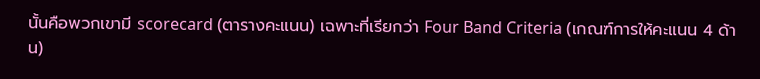นั้นคือพวกเขามี scorecard (ตารางคะแนน) เฉพาะที่เรียกว่า Four Band Criteria (เกณฑ์การให้คะแนน 4 ด้าน)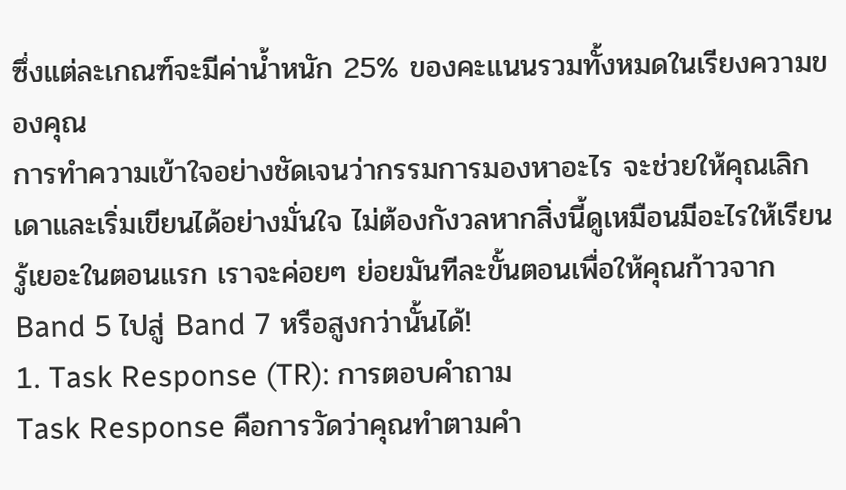ซึ่งแต่ละเกณฑ์จะมีค่าน้ำหนัก 25% ของคะแนนรวมทั้งหมดในเรียงความของคุณ
การทำความเข้าใจอย่างชัดเจนว่ากรรมการมองหาอะไร จะช่วยให้คุณเลิกเดาและเริ่มเขียนได้อย่างมั่นใจ ไม่ต้องกังวลหากสิ่งนี้ดูเหมือนมีอะไรให้เรียนรู้เยอะในตอนแรก เราจะค่อยๆ ย่อยมันทีละขั้นตอนเพื่อให้คุณก้าวจาก Band 5 ไปสู่ Band 7 หรือสูงกว่านั้นได้!
1. Task Response (TR): การตอบคำถาม
Task Response คือการวัดว่าคุณทำตามคำ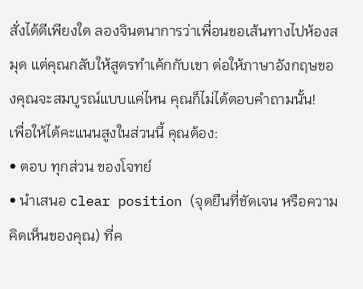สั่งได้ดีเพียงใด ลองจินตนาการว่าเพื่อนขอเส้นทางไปห้องสมุด แต่คุณกลับให้สูตรทำเค้กกับเขา ต่อให้ภาษาอังกฤษของคุณจะสมบูรณ์แบบแค่ไหน คุณก็ไม่ได้ตอบคำถามนั้น!
เพื่อให้ได้คะแนนสูงในส่วนนี้ คุณต้อง:
• ตอบ ทุกส่วน ของโจทย์
• นำเสนอ clear position (จุดยืนที่ชัดเจน หรือความคิดเห็นของคุณ) ที่ค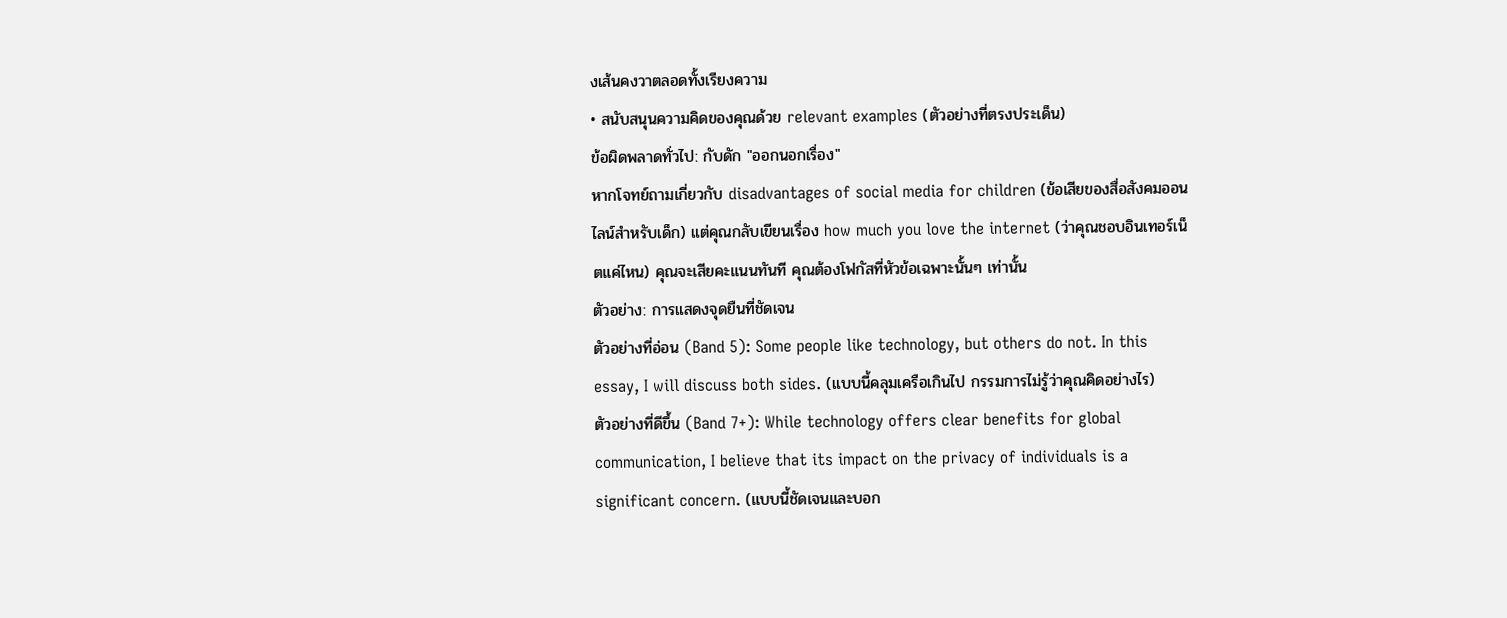งเส้นคงวาตลอดทั้งเรียงความ
• สนับสนุนความคิดของคุณด้วย relevant examples (ตัวอย่างที่ตรงประเด็น)
ข้อผิดพลาดทั่วไป: กับดัก "ออกนอกเรื่อง"
หากโจทย์ถามเกี่ยวกับ disadvantages of social media for children (ข้อเสียของสื่อสังคมออนไลน์สำหรับเด็ก) แต่คุณกลับเขียนเรื่อง how much you love the internet (ว่าคุณชอบอินเทอร์เน็ตแค่ไหน) คุณจะเสียคะแนนทันที คุณต้องโฟกัสที่หัวข้อเฉพาะนั้นๆ เท่านั้น
ตัวอย่าง: การแสดงจุดยืนที่ชัดเจน
ตัวอย่างที่อ่อน (Band 5): Some people like technology, but others do not. In this essay, I will discuss both sides. (แบบนี้คลุมเครือเกินไป กรรมการไม่รู้ว่าคุณคิดอย่างไร)
ตัวอย่างที่ดีขึ้น (Band 7+): While technology offers clear benefits for global communication, I believe that its impact on the privacy of individuals is a significant concern. (แบบนี้ชัดเจนและบอก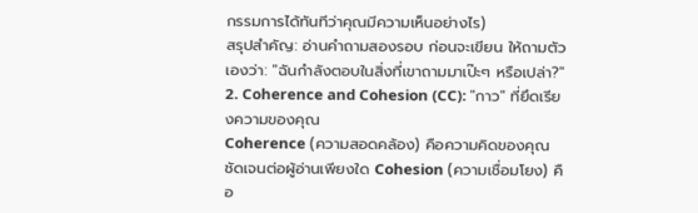กรรมการได้ทันทีว่าคุณมีความเห็นอย่างไร)
สรุปสำคัญ: อ่านคำถามสองรอบ ก่อนจะเขียน ให้ถามตัวเองว่า: "ฉันกำลังตอบในสิ่งที่เขาถามมาเป๊ะๆ หรือเปล่า?"
2. Coherence and Cohesion (CC): "กาว" ที่ยึดเรียงความของคุณ
Coherence (ความสอดคล้อง) คือความคิดของคุณชัดเจนต่อผู้อ่านเพียงใด Cohesion (ความเชื่อมโยง) คือ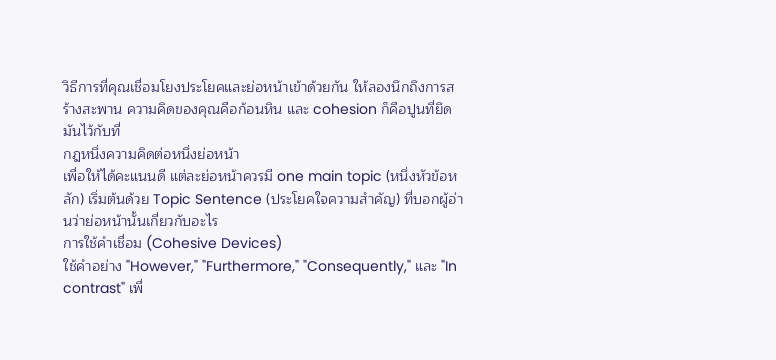วิธีการที่คุณเชื่อมโยงประโยคและย่อหน้าเข้าด้วยกัน ให้ลองนึกถึงการสร้างสะพาน ความคิดของคุณคือก้อนหิน และ cohesion ก็คือปูนที่ยึดมันไว้กับที่
กฎหนึ่งความคิดต่อหนึ่งย่อหน้า
เพื่อให้ได้คะแนนดี แต่ละย่อหน้าควรมี one main topic (หนึ่งหัวข้อหลัก) เริ่มต้นด้วย Topic Sentence (ประโยคใจความสำคัญ) ที่บอกผู้อ่านว่าย่อหน้านั้นเกี่ยวกับอะไร
การใช้คำเชื่อม (Cohesive Devices)
ใช้คำอย่าง "However," "Furthermore," "Consequently," และ "In contrast" เพื่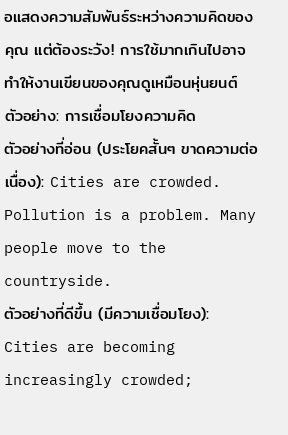อแสดงความสัมพันธ์ระหว่างความคิดของคุณ แต่ต้องระวัง! การใช้มากเกินไปอาจทำให้งานเขียนของคุณดูเหมือนหุ่นยนต์
ตัวอย่าง: การเชื่อมโยงความคิด
ตัวอย่างที่อ่อน (ประโยคสั้นๆ ขาดความต่อเนื่อง): Cities are crowded. Pollution is a problem. Many people move to the countryside.
ตัวอย่างที่ดีขึ้น (มีความเชื่อมโยง): Cities are becoming increasingly crowded;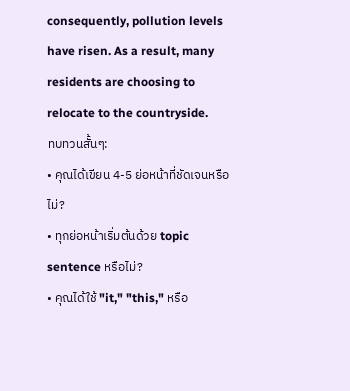consequently, pollution levels have risen. As a result, many residents are choosing to relocate to the countryside.
ทบทวนสั้นๆ:
• คุณได้เขียน 4-5 ย่อหน้าที่ชัดเจนหรือไม่?
• ทุกย่อหน้าเริ่มต้นด้วย topic sentence หรือไม่?
• คุณได้ใช้ "it," "this," หรือ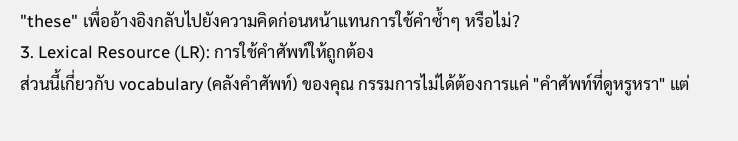"these" เพื่ออ้างอิงกลับไปยังความคิดก่อนหน้าแทนการใช้คำซ้ำๆ หรือไม่?
3. Lexical Resource (LR): การใช้คำศัพท์ให้ถูกต้อง
ส่วนนี้เกี่ยวกับ vocabulary (คลังคำศัพท์) ของคุณ กรรมการไม่ได้ต้องการแค่ "คำศัพท์ที่ดูหรูหรา" แต่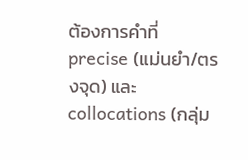ต้องการคำที่ precise (แม่นยำ/ตรงจุด) และ collocations (กลุ่ม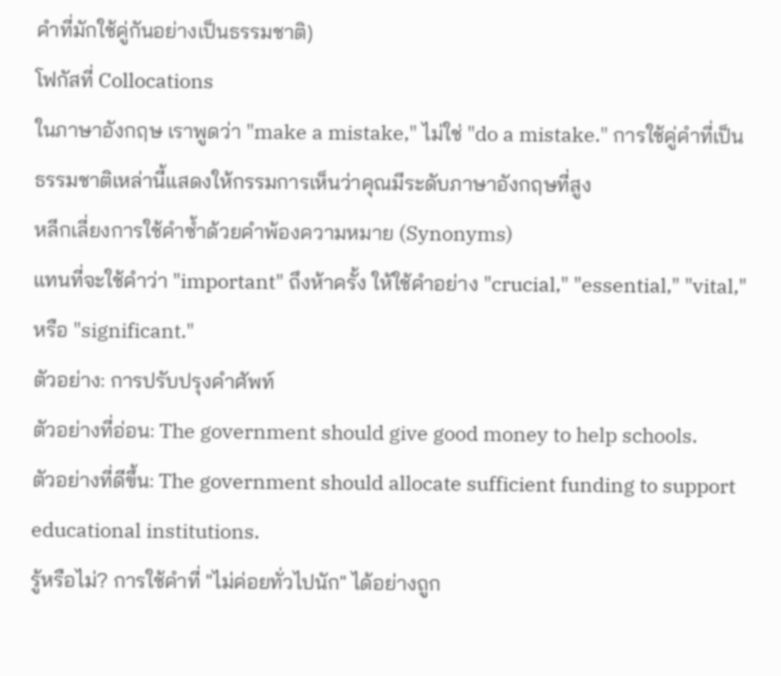คำที่มักใช้คู่กันอย่างเป็นธรรมชาติ)
โฟกัสที่ Collocations
ในภาษาอังกฤษ เราพูดว่า "make a mistake," ไม่ใช่ "do a mistake." การใช้คู่คำที่เป็นธรรมชาติเหล่านี้แสดงให้กรรมการเห็นว่าคุณมีระดับภาษาอังกฤษที่สูง
หลีกเลี่ยงการใช้คำซ้ำด้วยคำพ้องความหมาย (Synonyms)
แทนที่จะใช้คำว่า "important" ถึงห้าครั้ง ให้ใช้คำอย่าง "crucial," "essential," "vital," หรือ "significant."
ตัวอย่าง: การปรับปรุงคำศัพท์
ตัวอย่างที่อ่อน: The government should give good money to help schools.
ตัวอย่างที่ดีขึ้น: The government should allocate sufficient funding to support educational institutions.
รู้หรือไม่? การใช้คำที่ "ไม่ค่อยทั่วไปนัก" ได้อย่างถูก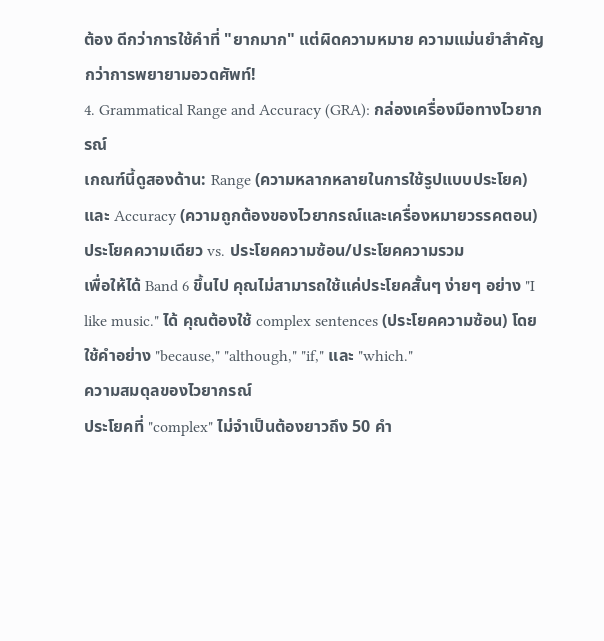ต้อง ดีกว่าการใช้คำที่ "ยากมาก" แต่ผิดความหมาย ความแม่นยำสำคัญกว่าการพยายามอวดศัพท์!
4. Grammatical Range and Accuracy (GRA): กล่องเครื่องมือทางไวยากรณ์
เกณฑ์นี้ดูสองด้าน: Range (ความหลากหลายในการใช้รูปแบบประโยค) และ Accuracy (ความถูกต้องของไวยากรณ์และเครื่องหมายวรรคตอน)
ประโยคความเดียว vs. ประโยคความซ้อน/ประโยคความรวม
เพื่อให้ได้ Band 6 ขึ้นไป คุณไม่สามารถใช้แค่ประโยคสั้นๆ ง่ายๆ อย่าง "I like music." ได้ คุณต้องใช้ complex sentences (ประโยคความซ้อน) โดยใช้คำอย่าง "because," "although," "if," และ "which."
ความสมดุลของไวยากรณ์
ประโยคที่ "complex" ไม่จำเป็นต้องยาวถึง 50 คำ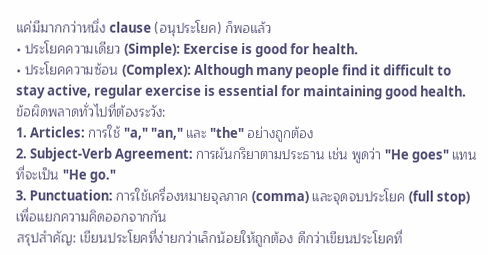แค่มีมากกว่าหนึ่ง clause (อนุประโยค) ก็พอแล้ว
• ประโยคความเดียว (Simple): Exercise is good for health.
• ประโยคความซ้อน (Complex): Although many people find it difficult to stay active, regular exercise is essential for maintaining good health.
ข้อผิดพลาดทั่วไปที่ต้องระวัง:
1. Articles: การใช้ "a," "an," และ "the" อย่างถูกต้อง
2. Subject-Verb Agreement: การผันกริยาตามประธาน เช่น พูดว่า "He goes" แทนที่จะเป็น "He go."
3. Punctuation: การใช้เครื่องหมายจุลภาค (comma) และจุดจบประโยค (full stop) เพื่อแยกความคิดออกจากกัน
สรุปสำคัญ: เขียนประโยคที่ง่ายกว่าเล็กน้อยให้ถูกต้อง ดีกว่าเขียนประโยคที่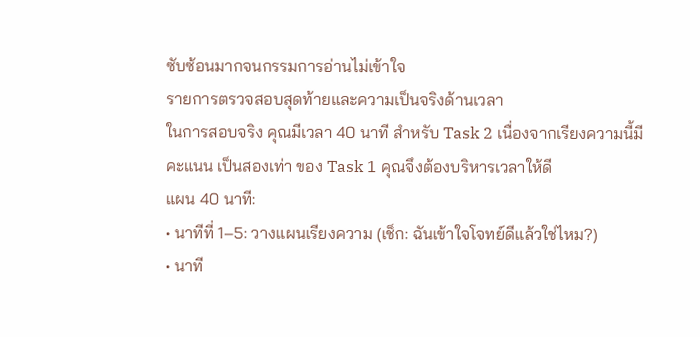ซับซ้อนมากจนกรรมการอ่านไม่เข้าใจ
รายการตรวจสอบสุดท้ายและความเป็นจริงด้านเวลา
ในการสอบจริง คุณมีเวลา 40 นาที สำหรับ Task 2 เนื่องจากเรียงความนี้มีคะแนน เป็นสองเท่า ของ Task 1 คุณจึงต้องบริหารเวลาให้ดี
แผน 40 นาที:
• นาทีที่ 1–5: วางแผนเรียงความ (เช็ก: ฉันเข้าใจโจทย์ดีแล้วใช่ไหม?)
• นาที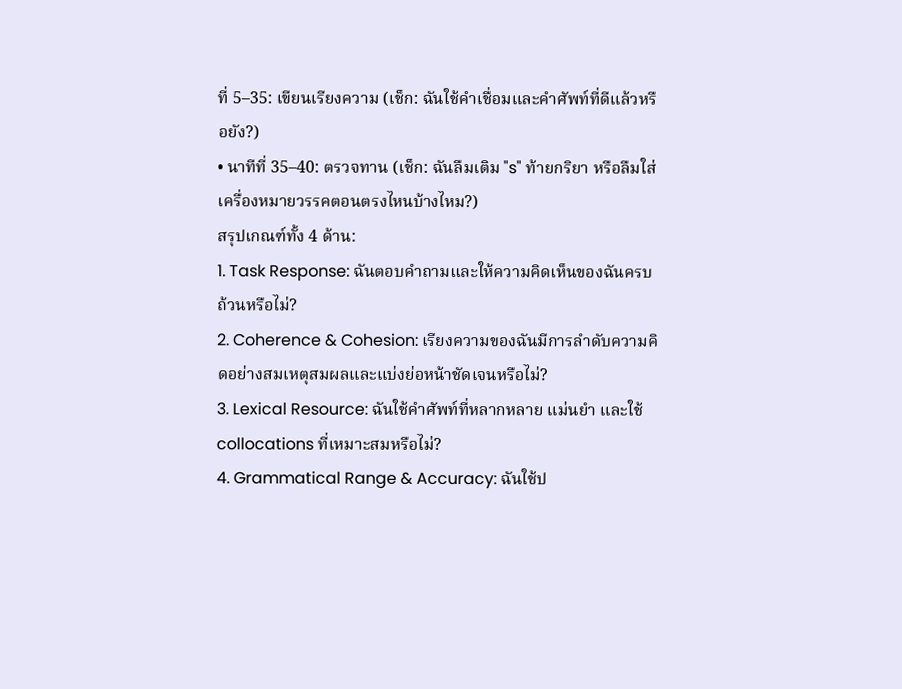ที่ 5–35: เขียนเรียงความ (เช็ก: ฉันใช้คำเชื่อมและคำศัพท์ที่ดีแล้วหรือยัง?)
• นาทีที่ 35–40: ตรวจทาน (เช็ก: ฉันลืมเติม "s" ท้ายกริยา หรือลืมใส่เครื่องหมายวรรคตอนตรงไหนบ้างไหม?)
สรุปเกณฑ์ทั้ง 4 ด้าน:
1. Task Response: ฉันตอบคำถามและให้ความคิดเห็นของฉันครบถ้วนหรือไม่?
2. Coherence & Cohesion: เรียงความของฉันมีการลำดับความคิดอย่างสมเหตุสมผลและแบ่งย่อหน้าชัดเจนหรือไม่?
3. Lexical Resource: ฉันใช้คำศัพท์ที่หลากหลาย แม่นยำ และใช้ collocations ที่เหมาะสมหรือไม่?
4. Grammatical Range & Accuracy: ฉันใช้ป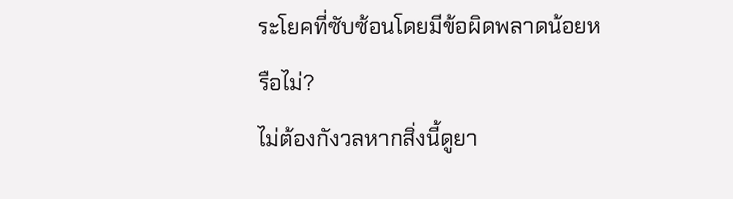ระโยคที่ซับซ้อนโดยมีข้อผิดพลาดน้อยหรือไม่?
ไม่ต้องกังวลหากสิ่งนี้ดูยา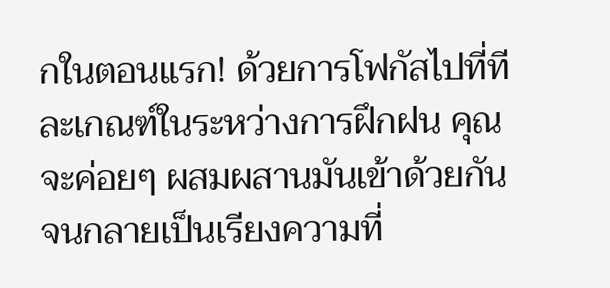กในตอนแรก! ด้วยการโฟกัสไปที่ทีละเกณฑ์ในระหว่างการฝึกฝน คุณจะค่อยๆ ผสมผสานมันเข้าด้วยกันจนกลายเป็นเรียงความที่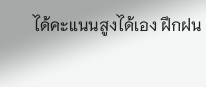ได้คะแนนสูงได้เอง ฝึกฝน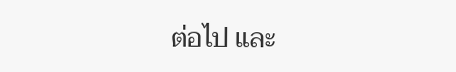ต่อไป และ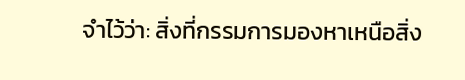จำไว้ว่า: สิ่งที่กรรมการมองหาเหนือสิ่ง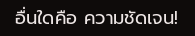อื่นใดคือ ความชัดเจน!